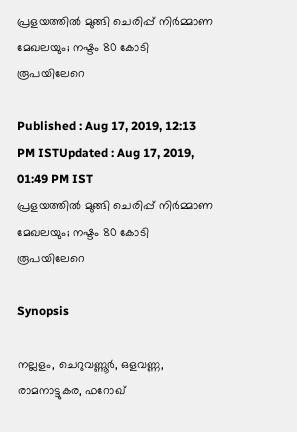പ്രളയത്തിൽ മുങ്ങി ചെരിപ്പ് നിർമ്മാണ മേഖലയും; നഷ്ടം 80 കോടി രൂപയിലേറെ

Published : Aug 17, 2019, 12:13 PM ISTUpdated : Aug 17, 2019, 01:49 PM IST
പ്രളയത്തിൽ മുങ്ങി ചെരിപ്പ് നിർമ്മാണ മേഖലയും; നഷ്ടം 80 കോടി രൂപയിലേറെ

Synopsis

നല്ലളം, ചെറുവണ്ണൂർ, ഒളവണ്ണ, രാമനാട്ടുകര, ഫറോഖ്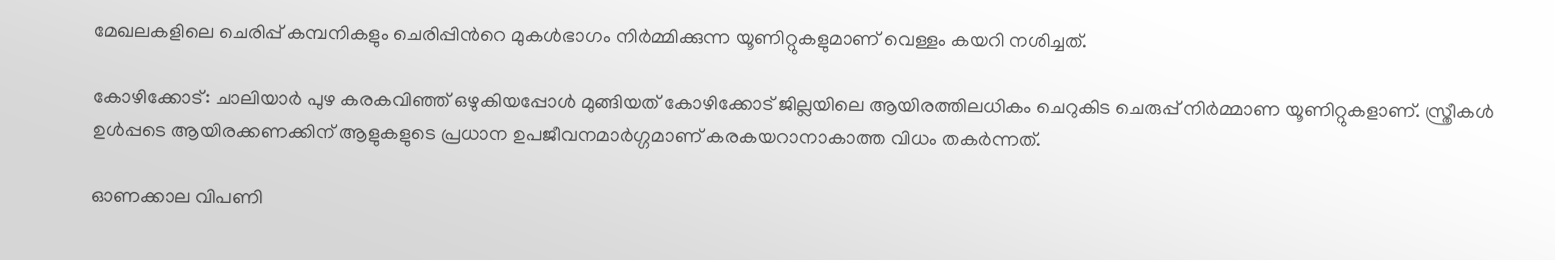മേഖലകളിലെ ചെരിപ്പ് കമ്പനികളും ചെരിപ്പിന്‍റെ മുകൾഭാഗം നിർമ്മിക്കുന്ന യൂണിറ്റുകളുമാണ് വെള്ളം കയറി നശിച്ചത്.

കോഴിക്കോട്: ചാലിയാർ പുഴ കരകവിഞ്ഞ് ഒഴുകിയപ്പോൾ മുങ്ങിയത് കോഴിക്കോട് ജില്ലയിലെ ആയിരത്തിലധികം ചെറുകിട ചെരുപ്പ് നിർമ്മാണ യൂണിറ്റുകളാണ്. സ്ത്രീകൾ ഉൾപ്പടെ ആയിരക്കണക്കിന് ആളുകളുടെ പ്രധാന ഉപജീവനമാർഗ്ഗമാണ് കരകയറാനാകാത്ത വിധം തകർന്നത്.

ഓണക്കാല വിപണി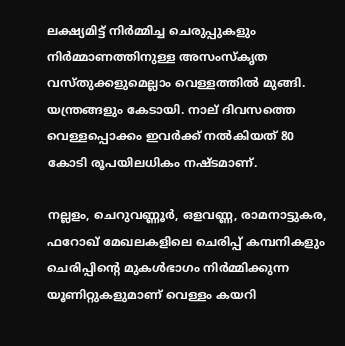ലക്ഷ്യമിട്ട് നിർമ്മിച്ച ചെരുപ്പുകളും നിർമ്മാണത്തിനുള്ള അസംസ്കൃത വസ്തുക്കളുമെല്ലാം വെള്ളത്തിൽ മുങ്ങി. യന്ത്രങ്ങളും കേടായി. നാല് ദിവസത്തെ വെള്ളപ്പൊക്കം ഇവ‍ർക്ക് നൽകിയത് 80 കോടി രൂപയിലധികം നഷ്ടമാണ്.

നല്ലളം, ചെറുവണ്ണൂർ, ഒളവണ്ണ, രാമനാട്ടുകര, ഫറോഖ് മേഖലകളിലെ ചെരിപ്പ് കമ്പനികളും ചെരിപ്പിന്‍റെ മുകൾഭാഗം നിർമ്മിക്കുന്ന യൂണിറ്റുകളുമാണ് വെള്ളം കയറി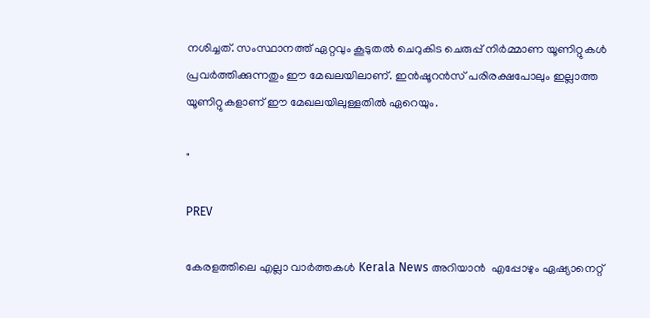നശിച്ചത്. സംസ്ഥാനത്ത് ഏറ്റവും കൂടുതൽ ചെറുകിട ചെരുപ്പ് നിർമ്മാണ യൂണിറ്റുകൾ പ്രവർ‍ത്തിക്കുന്നതും ഈ മേഖലയിലാണ്. ഇൻഷൂറൻസ് പരിരക്ഷപോലും ഇല്ലാത്ത യൂണിറ്റുകളാണ് ഈ മേഖലയിലുള്ളതിൽ ഏറെയും.

"

PREV

കേരളത്തിലെ എല്ലാ വാർത്തകൾ Kerala News അറിയാൻ  എപ്പോഴും ഏഷ്യാനെറ്റ്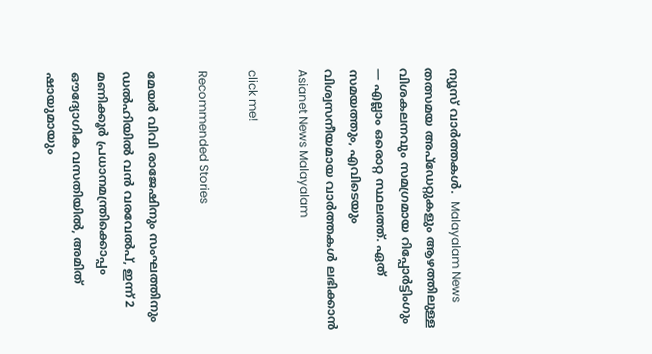ന്യൂസ് വാർത്തകൾ.  Malayalam News   തത്സമയ അപ്‌ഡേറ്റുകളും ആഴത്തിലുള്ള വിശകലനവും സമഗ്രമായ റിപ്പോർട്ടിംഗും — എല്ലാം ഒരൊറ്റ സ്ഥലത്ത്. ഏത് സമയത്തും, എവിടെയും വിശ്വസനീയമായ വാർത്തകൾ ലഭിക്കാൻ Asianet News Malayalam

click me!

Recommended Stories

മേയര്‍ വിവി രാജേഷിനും സംഘത്തിനും ഡൽഹിയിൽ വൻ വരവേൽപ്, ഇന്ന് 2 മണിക്കൂര്‍ പ്രധാനമന്ത്രിക്കൊപ്പം ഔദ്യോഗിക വസതിയിൽ, അമിത് ഷായുമായും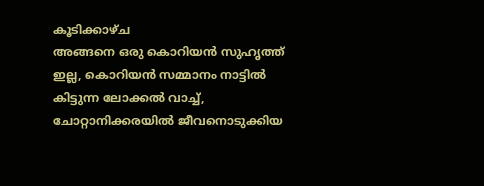കൂടിക്കാഴ്ച
അങ്ങനെ ഒരു കൊറിയൻ സുഹൃത്ത് ഇല്ല, കൊറിയൻ സമ്മാനം നാട്ടിൽ കിട്ടുന്ന ലോക്കൽ വാച്ച്, ചോറ്റാനിക്കരയിൽ ജീവനൊടുക്കിയ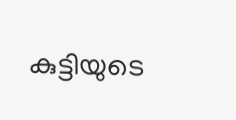കുട്ടിയുടെ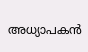അധ്യാപകൻ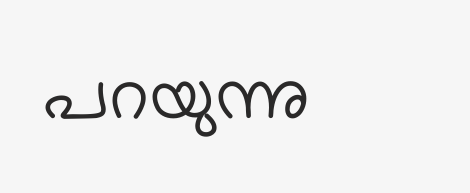പറയുന്നു